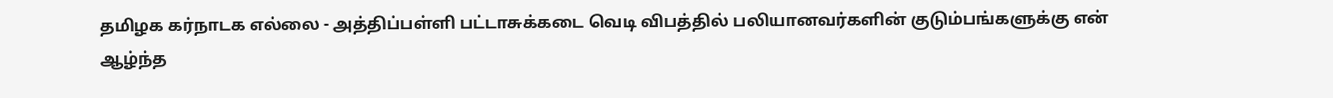தமிழக கர்நாடக எல்லை - அத்திப்பள்ளி பட்டாசுக்கடை வெடி விபத்தில் பலியானவர்களின் குடும்பங்களுக்கு என் ஆழ்ந்த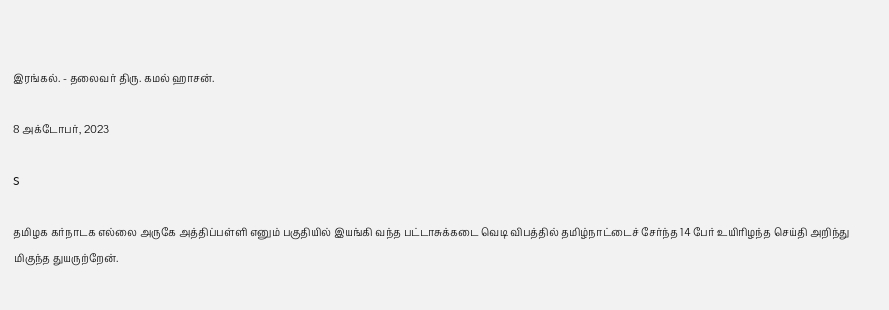இரங்கல். - தலைவர் திரு. கமல் ஹாசன்.

8 அக்டோபர், 2023

S

தமிழக கர்நாடக எல்லை அருகே அத்திப்பள்ளி எனும் பகுதியில் இயங்கி வந்த பட்டாசுக்கடை வெடி விபத்தில் தமிழ்நாட்டைச் சேர்ந்த 14 பேர் உயிரிழந்த செய்தி அறிந்து மிகுந்த துயருற்றேன்.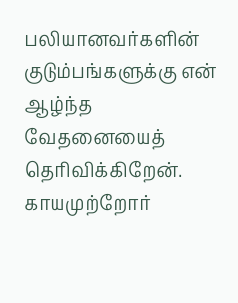பலியானவர்களின் குடும்பங்களுக்கு என் ஆழ்ந்த வேதனையைத் தெரிவிக்கிறேன். காயமுற்றோர்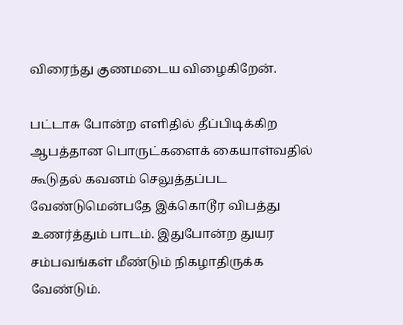விரைந்து குணமடைய விழைகிறேன்.

பட்டாசு போன்ற எளிதில் தீப்பிடிக்கிற ஆபத்தான பொருட்களைக் கையாள்வதில் கூடுதல் கவனம் செலுத்தப்பட வேண்டுமென்பதே இக்கொடூர விபத்து உணர்த்தும் பாடம். இதுபோன்ற துயர சம்பவங்கள் மீண்டும் நிகழாதிருக்க வேண்டும்.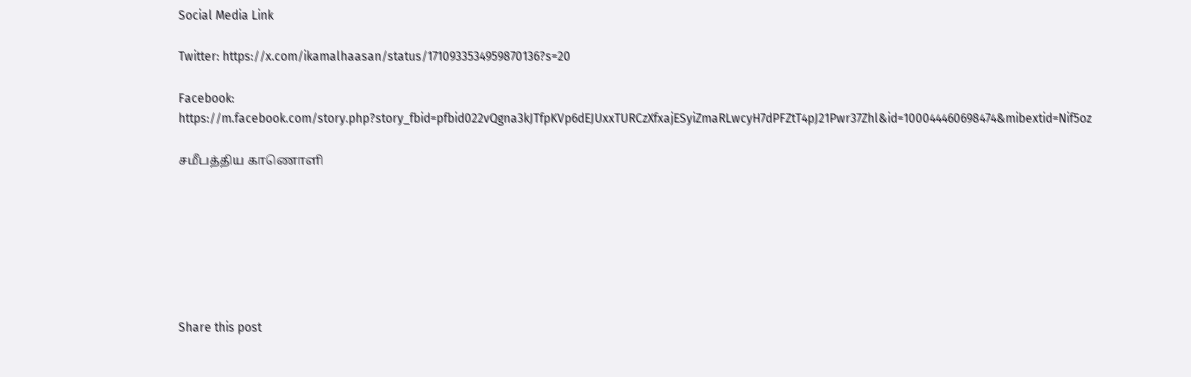Social Media Link

Twitter: https://x.com/ikamalhaasan/status/1710933534959870136?s=20

Facebook: https://m.facebook.com/story.php?story_fbid=pfbid022vQgna3kJTfpKVp6dEJUxxTURCzXfxajESyiZmaRLwcyH7dPFZtT4pJ21Pwr37Zhl&id=100044460698474&mibextid=Nif5oz

சமீபத்திய காணொளி







Share this post